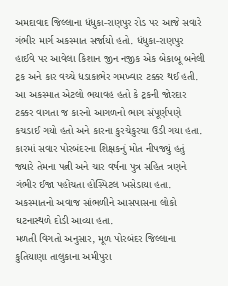અમદાવાદ જિલ્લાના ધંધુકા-રાણપુર રોડ પર આજે સવારે ગંભીર માર્ગ અકસ્માત સર્જાયો હતો. ધંધુકા-રાણપુર હાઈવે પર આવેલા કિશાન જીન નજીક એક બેકાબૂ બનેલી ટ્રક અને કાર વચ્ચે ધડાકાભેર ગમખ્વાર ટક્કર થઈ હતી. આ અકસ્માત એટલો ભયાવહ હતો કે ટ્રકની જોરદાર ટક્કર વાગતા જ કારનો આગળનો ભાગ સંપૂર્ણપણે કચડાઈ ગયો હતો અને કારના કુરચેકુરચા ઉડી ગયા હતા. કારમાં સવાર પોરબંદરના શિક્ષકનું મોત નીપજ્યું હતું જ્યારે તેમના પત્ની અને ચાર વર્ષના પુત્ર સહિત ત્રણને ગંભીર ઈજા પહોંચતા હોસ્પિટલ ખસેડાયા હતા. અકસ્માતનો અવાજ સાંભળીને આસપાસના લોકો ઘટનાસ્થળે દોડી આવ્યા હતા.
મળતી વિગતો અનુસાર, મૂળ પોરબંદર જિલ્લાના કુતિયાણા તાલુકાના અમીપુરા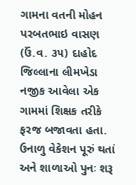ગામના વતની મોહન પરબતભાઇ વાસણ (ઉં.વ. ૩૫) દાહોદ જિલ્લાના લીમખેડા નજીક આવેલા એક ગામમાં શિક્ષક તરીકે ફરજ બજાવતા હતા. ઉનાળુ વેકેશન પૂરું થતાં અને શાળાઓ પુનઃ શરૂ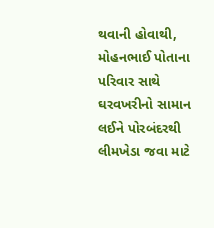થવાની હોવાથી, મોહનભાઈ પોતાના પરિવાર સાથે ઘરવખરીનો સામાન લઈને પોરબંદરથી લીમખેડા જવા માટે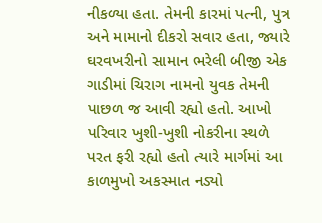નીકળ્યા હતા. તેમની કારમાં પત્ની, પુત્ર અને મામાનો દીકરો સવાર હતા, જ્યારે ઘરવખરીનો સામાન ભરેલી બીજી એક ગાડીમાં ચિરાગ નામનો યુવક તેમની પાછળ જ આવી રહ્યો હતો. આખો પરિવાર ખુશી-ખુશી નોકરીના સ્થળે પરત ફરી રહ્યો હતો ત્યારે માર્ગમાં આ કાળમુખો અકસ્માત નડ્યો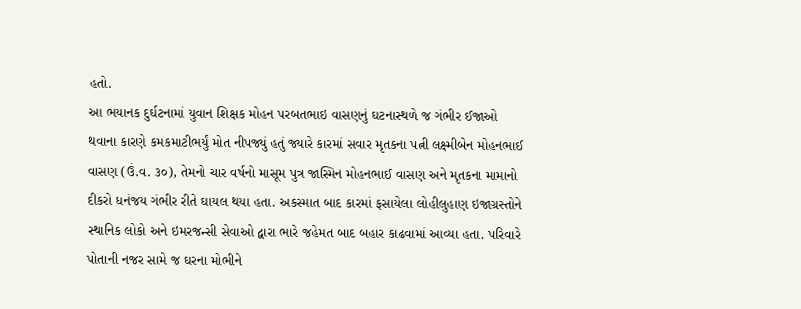હતો.
આ ભયાનક દુર્ઘટનામાં યુવાન શિક્ષક મોહન પરબતભાઇ વાસણનું ઘટનાસ્થળે જ ગંભીર ઈજાઓ થવાના કારણે કમકમાટીભર્યું મોત નીપજ્યું હતું જ્યારે કારમાં સવાર મૃતકના પત્ની લક્ષ્મીબેન મોહનભાઈ વાસણ (ઉં.વ. ૩૦), તેમનો ચાર વર્ષનો માસૂમ પુત્ર જાસ્મિન મોહનભાઈ વાસણ અને મૃતકના મામાનો દીકરો ધનંજય ગંભીર રીતે ઘાયલ થયા હતા. અકસ્માત બાદ કારમાં ફસાયેલા લોહીલુહાણ ઇજાગ્રસ્તોને સ્થાનિક લોકો અને ઇમરજન્સી સેવાઓ દ્વારા ભારે જહેમત બાદ બહાર કાઢવામાં આવ્યા હતા. પરિવારે પોતાની નજર સામે જ ઘરના મોભીને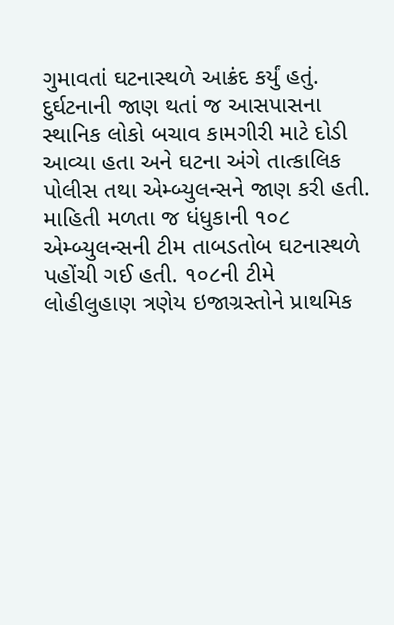ગુમાવતાં ઘટનાસ્થળે આક્રંદ કર્યું હતું.
દુર્ઘટનાની જાણ થતાં જ આસપાસના સ્થાનિક લોકો બચાવ કામગીરી માટે દોડી આવ્યા હતા અને ઘટના અંગે તાત્કાલિક પોલીસ તથા એમ્બ્યુલન્સને જાણ કરી હતી. માહિતી મળતા જ ધંધુકાની ૧૦૮ એમ્બ્યુલન્સની ટીમ તાબડતોબ ઘટનાસ્થળે પહોંચી ગઈ હતી. ૧૦૮ની ટીમે લોહીલુહાણ ત્રણેય ઇજાગ્રસ્તોને પ્રાથમિક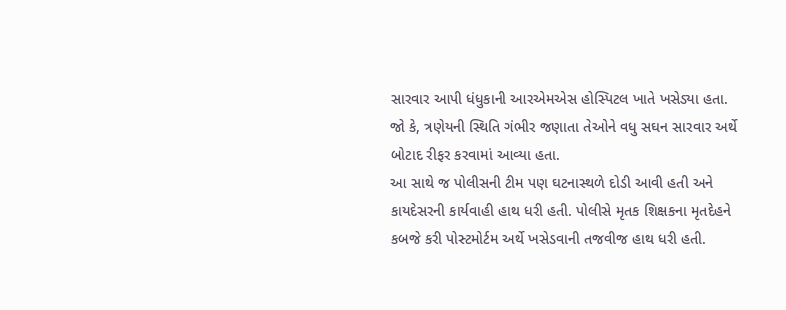સારવાર આપી ધંધુકાની આરએમએસ હોસ્પિટલ ખાતે ખસેડ્યા હતા. જો કે, ત્રણેયની સ્થિતિ ગંભીર જણાતા તેઓને વધુ સઘન સારવાર અર્થે બોટાદ રીફર કરવામાં આવ્યા હતા.
આ સાથે જ પોલીસની ટીમ પણ ઘટનાસ્થળે દોડી આવી હતી અને કાયદેસરની કાર્યવાહી હાથ ધરી હતી. પોલીસે મૃતક શિક્ષકના મૃતદેહને કબજે કરી પોસ્ટમોર્ટમ અર્થે ખસેડવાની તજવીજ હાથ ધરી હતી.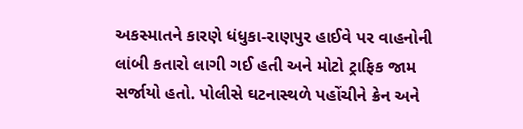અકસ્માતને કારણે ધંધુકા-રાણપુર હાઈવે પર વાહનોની લાંબી કતારો લાગી ગઈ હતી અને મોટો ટ્રાફિક જામ સર્જાયો હતો. પોલીસે ઘટનાસ્થળે પહોંચીને ક્રેન અને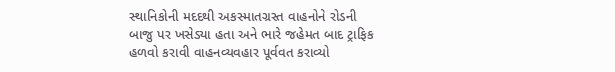સ્થાનિકોની મદદથી અકસ્માતગ્રસ્ત વાહનોને રોડની બાજુ પર ખસેડ્યા હતા અને ભારે જહેમત બાદ ટ્રાફિક હળવો કરાવી વાહનવ્યવહાર પૂર્વવત કરાવ્યો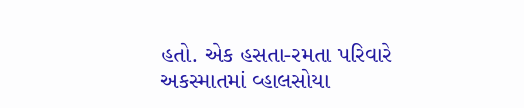હતો. એક હસતા-રમતા પરિવારે અકસ્માતમાં વ્હાલસોયા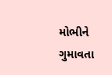મોભીને ગુમાવતા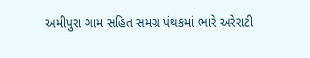અમીપુરા ગામ સહિત સમગ્ર પંથકમાં ભારે અરેરાટી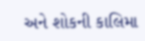અને શોકની કાલિમા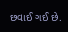છવાઈ ગઈ છે.